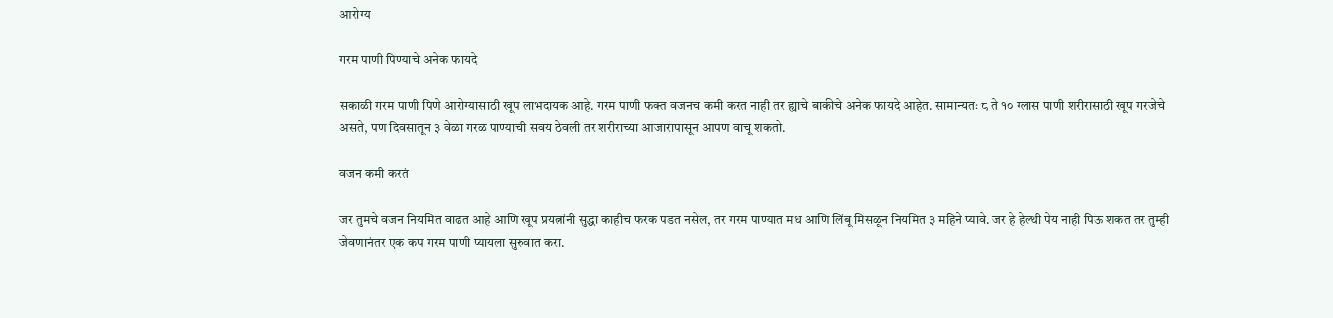आरोग्य

गरम पाणी पिण्याचे अनेक फायदे

सकाळी गरम पाणी पिणे आरोग्यासाठी खूप लाभदायक आहे. गरम पाणी फक्त वजनच कमी करत नाही तर ह्याचे बाकीचे अनेक फायदे आहेत. सामान्यतः ८ ते १० ग्लास पाणी शरीरासाठी खूप गरजेचे असते, पण दिवसातून ३ वेळा गरळ पाण्याची सवय ठेवली तर शरीराच्या आजारापासून आपण वाचू शकतो.

वजन कमी करतं

जर तुमचे वजन नियमित वाढत आहे आणि खूप प्रयत्नांनी सुद्धा काहीच फरक पडत नसेल, तर गरम पाण्यात मध आणि लिंबू मिसळून नियमित ३ महिने प्यावे. जर हे हेल्थी पेय नाही पिऊ शकत तर तुम्ही जेवणानंतर एक कप गरम पाणी प्यायला सुरुवात करा.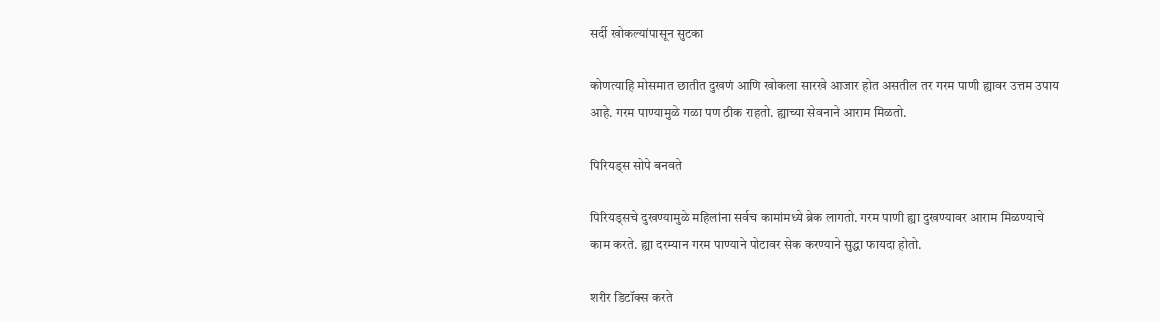सर्दी खोकल्यांपासून सुटका

कोणत्याहि मोसमात छातीत दुखणं आणि खोकला सारखे आजार होत असतील तर गरम पाणी ह्यावर उत्तम उपाय आहे. गरम पाण्यामुळे गळा पण ठीक राहतो. ह्याच्या सेवनाने आराम मिळतो.

पिरियड्स सोपे बनवते

पिरियड्सचे दुखण्यामुळे महिलांना सर्वच कामांमध्ये ब्रेक लागतो. गरम पाणी ह्या दुखण्यावर आराम मिळण्याचे काम करते. ह्या दरम्यान गरम पाण्याने पोटावर सेक करण्याने सुद्धा फायदा होतो.

शरीर डिटॉक्स करते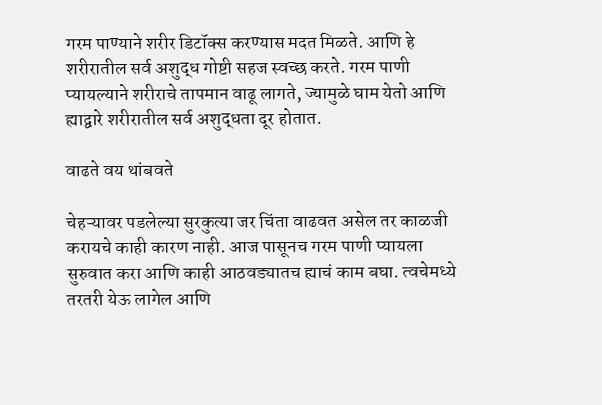गरम पाण्याने शरीर डिटॉक्स करण्यास मदत मिळते. आणि हे शरीरातील सर्व अशुद्ध गोष्टी सहज स्वच्छ करते. गरम पाणी प्यायल्याने शरीराचे तापमान वाढू लागते, ज्यामुळे घाम येतो आणि ह्याद्वारे शरीरातील सर्व अशुद्धता दूर होतात.

वाढते वय थांबवते

चेहऱ्यावर पडलेल्या सुरकुत्या जर चिंता वाढवत असेल तर काळजी करायचे काही कारण नाही. आज पासूनच गरम पाणी प्यायला सुरुवात करा आणि काही आठवड्यातच ह्याचं काम बघा. त्वचेमध्ये तरतरी येऊ लागेल आणि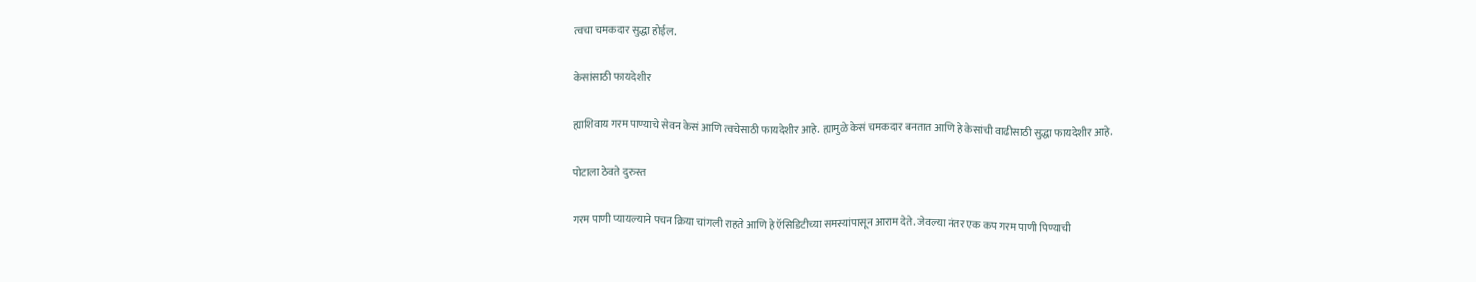त्वचा चमकदार सुद्धा होईल.

केसांसाठी फायदेशीर

ह्याशिवाय गरम पाण्याचे सेवन केसं आणि त्वचेसाठी फायदेशीर आहे. ह्यामुळे केसं चमकदार बनतात आणि हे केसांची वाढीसाठी सुद्धा फायदेशीर आहे.

पोटाला ठेवते दुरुस्त

गरम पाणी प्यायल्याने पचन क्रिया चांगली राहते आणि हे ऍसिडिटीच्या समस्यांपासून आराम देते. जेवल्या नंतर एक कप गरम पाणी पिण्याची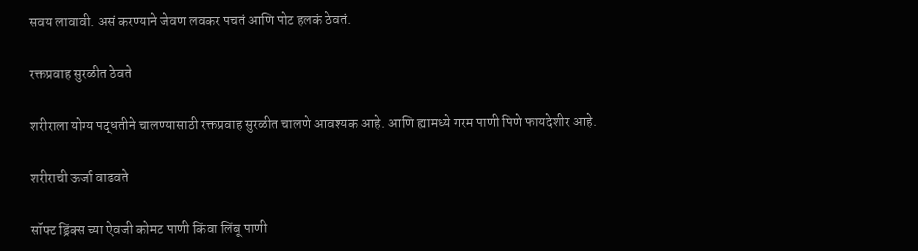सवय लावावी. असं करण्याने जेवण लवकर पचतं आणि पोट हलकं ठेवतं.

रक्तप्रवाह सुरळीत ठेवते

शरीराला योग्य पद्धतीने चालण्यासाठी रक्तप्रवाह सुरळीत चालणे आवश्यक आहे. आणि ह्यामध्ये गरम पाणी पिणे फायदेशीर आहे.

शरीराची ऊर्जा वाढवते

सॉफ्ट ड्रिंक्स च्या ऐवजी कोमट पाणी किंवा लिंबू पाणी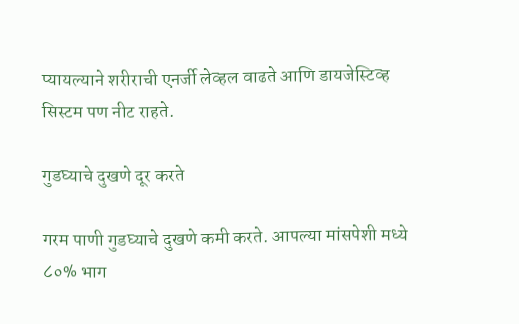प्यायल्याने शरीराची एनर्जी लेव्हल वाढते आणि डायजेस्टिव्ह सिस्टम पण नीट राहते.

गुडघ्याचे दुखणे दूर करते

गरम पाणी गुडघ्याचे दुखणे कमी करते. आपल्या मांसपेशी मध्ये ८०% भाग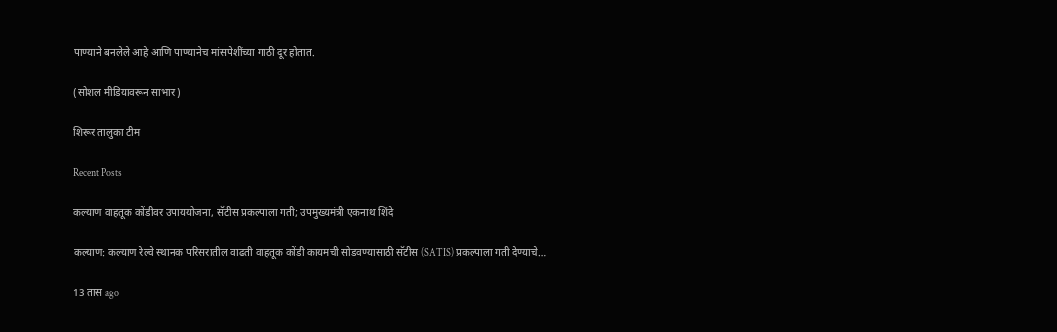पाण्याने बनलेले आहे आणि पाण्यानेच मांसपेशींच्या गाठी दूर होतात.

(सोशल मीडियावरून साभार)

शिरूर तालुका टीम

Recent Posts

कल्याण वाहतूक कोंडीवर उपाययोजना, सॅटीस प्रकल्पाला गती; उपमुख्यमंत्री एकनाथ शिंदे

कल्याण: कल्याण रेल्वे स्थानक परिसरातील वाढती वाहतूक कोंडी कायमची सोडवण्यासाठी सॅटीस (SATIS) प्रकल्पाला गती देण्याचे…

13 तास ago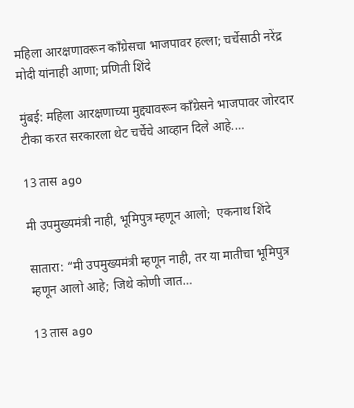महिला आरक्षणावरून काँग्रेसचा भाजपावर हल्ला; चर्चेसाठी नरेंद्र मोदी यांनाही आणा; प्रणिती शिंदे

मुंबई: महिला आरक्षणाच्या मुद्द्यावरून काँग्रेसने भाजपावर जोरदार टीका करत सरकारला थेट चर्चेचे आव्हान दिले आहे.…

13 तास ago

मी उपमुख्यमंत्री नाही, भूमिपुत्र म्हणून आलो;  एकनाथ शिंदे

सातारा: “मी उपमुख्यमंत्री म्हणून नाही, तर या मातीचा भूमिपुत्र म्हणून आलो आहे; जिथे कोणी जात…

13 तास ago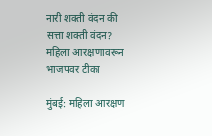नारी शक्ती वंदन की सत्ता शक्ती वंदन? महिला आरक्षणावरून भाजपवर टीका

मुंबई: महिला आरक्षण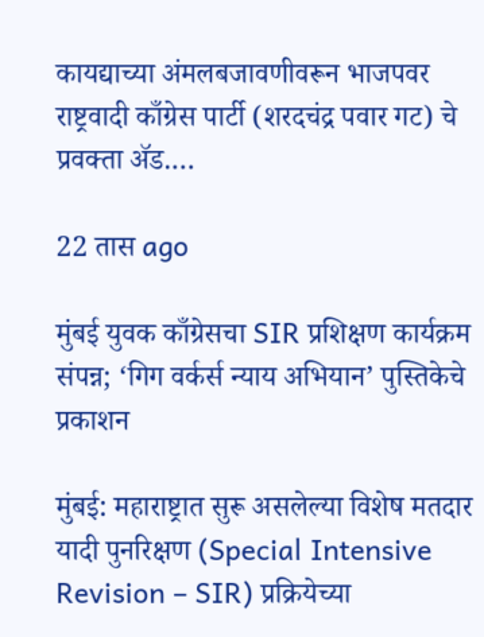कायद्याच्या अंमलबजावणीवरून भाजपवर राष्ट्रवादी काँग्रेस पार्टी (शरदचंद्र पवार गट) चे प्रवक्ता ॲड.…

22 तास ago

मुंबई युवक काँग्रेसचा SIR प्रशिक्षण कार्यक्रम संपन्न; ‘गिग वर्कर्स न्याय अभियान’ पुस्तिकेचे प्रकाशन

मुंबई: महाराष्ट्रात सुरू असलेल्या विशेष मतदार यादी पुनरिक्षण (Special Intensive Revision – SIR) प्रक्रियेच्या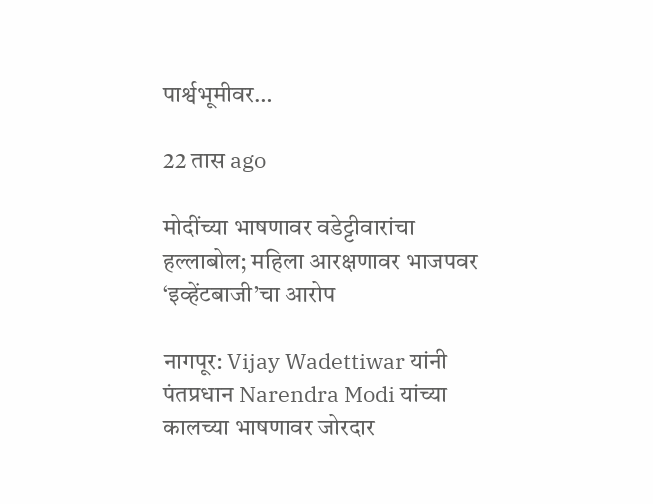पार्श्वभूमीवर…

22 तास ago

मोदींच्या भाषणावर वडेट्टीवारांचा हल्लाबोल; महिला आरक्षणावर भाजपवर ‘इव्हेंटबाजी’चा आरोप

नागपूर: Vijay Wadettiwar यांनी पंतप्रधान Narendra Modi यांच्या कालच्या भाषणावर जोरदार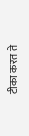टीका करत ते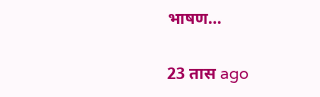भाषण…

23 तास ago